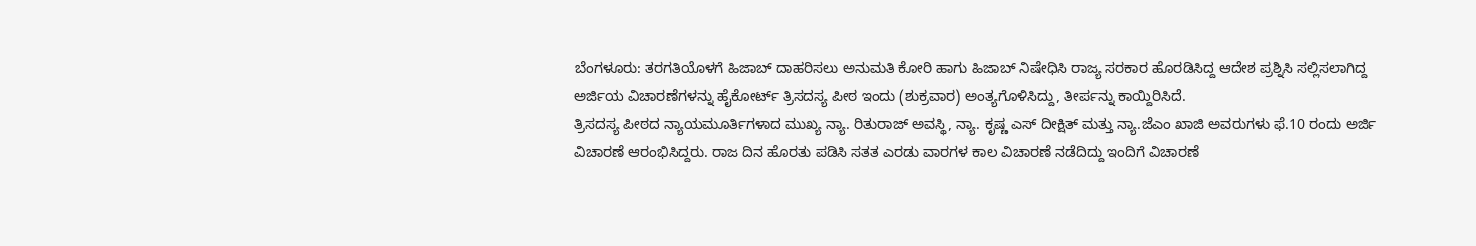ಬೆಂಗಳೂರು: ತರಗತಿಯೊಳಗೆ ಹಿಜಾಬ್ ದಾಹರಿಸಲು ಅನುಮತಿ ಕೋರಿ ಹಾಗು ಹಿಜಾಬ್ ನಿಷೇಧಿಸಿ ರಾಜ್ಯ ಸರಕಾರ ಹೊರಡಿಸಿದ್ದ ಆದೇಶ ಪ್ರಶ್ನಿಸಿ ಸಲ್ಲಿಸಲಾಗಿದ್ದ ಅರ್ಜಿಯ ವಿಚಾರಣೆಗಳನ್ನು ಹೈಕೋರ್ಟ್ ತ್ರಿಸದಸ್ಯ ಪೀಠ ಇಂದು (ಶುಕ್ರವಾರ) ಅಂತ್ಯಗೊಳಿಸಿದ್ದು, ತೀರ್ಪನ್ನು ಕಾಯ್ದಿರಿಸಿದೆ.
ತ್ರಿಸದಸ್ಯ ಪೀಠದ ನ್ಯಾಯಮೂರ್ತಿಗಳಾದ ಮುಖ್ಯ ನ್ಯಾ. ರಿತುರಾಜ್ ಅವಸ್ಥಿ, ನ್ಯಾ. ಕೃಷ್ಣ ಎಸ್ ದೀಕ್ಷಿತ್ ಮತ್ತು ನ್ಯಾ.ಜೆಎಂ ಖಾಜಿ ಅವರುಗಳು ಫೆ.10 ರಂದು ಅರ್ಜಿ ವಿಚಾರಣೆ ಆರಂಭಿಸಿದ್ದರು. ರಾಜ ದಿನ ಹೊರತು ಪಡಿಸಿ ಸತತ ಎರಡು ವಾರಗಳ ಕಾಲ ವಿಚಾರಣೆ ನಡೆದಿದ್ದು ಇಂದಿಗೆ ವಿಚಾರಣೆ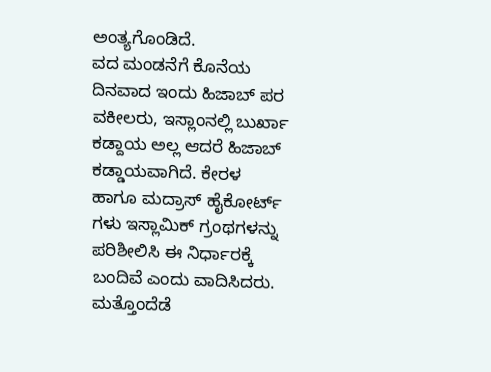ಅಂತ್ಯಗೊಂಡಿದೆ.
ವದ ಮಂಡನೆಗೆ ಕೊನೆಯ ದಿನವಾದ ಇಂದು ಹಿಜಾಬ್ ಪರ ವಕೀಲರು, ಇಸ್ಲಾಂನಲ್ಲಿ ಬುರ್ಖಾ ಕಡ್ದಾಯ ಅಲ್ಲ ಆದರೆ ಹಿಜಾಬ್ ಕಡ್ಡಾಯವಾಗಿದೆ. ಕೇರಳ ಹಾಗೂ ಮದ್ರಾಸ್ ಹೈಕೋರ್ಟ್ ಗಳು ಇಸ್ಲಾಮಿಕ್ ಗ್ರಂಥಗಳನ್ನು ಪರಿಶೀಲಿಸಿ ಈ ನಿರ್ಧಾರಕ್ಕೆ ಬಂದಿವೆ ಎಂದು ವಾದಿಸಿದರು. ಮತ್ತೊಂದೆಡೆ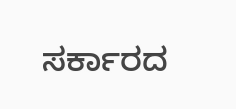ಸರ್ಕಾರದ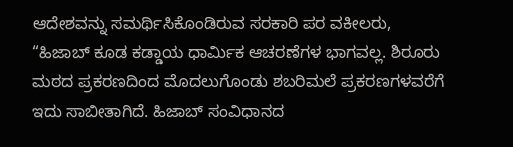ಆದೇಶವನ್ನು ಸಮರ್ಥಿಸಿಕೊಂಡಿರುವ ಸರಕಾರಿ ಪರ ವಕೀಲರು, “ಹಿಜಾಬ್ ಕೂಡ ಕಡ್ಡಾಯ ಧಾರ್ಮಿಕ ಆಚರಣೆಗಳ ಭಾಗವಲ್ಲ. ಶಿರೂರು ಮಠದ ಪ್ರಕರಣದಿಂದ ಮೊದಲುಗೊಂಡು ಶಬರಿಮಲೆ ಪ್ರಕರಣಗಳವರೆಗೆ ಇದು ಸಾಬೀತಾಗಿದೆ. ಹಿಜಾಬ್ ಸಂವಿಧಾನದ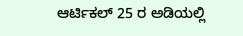ಆರ್ಟಿಕಲ್ 25 ರ ಅಡಿಯಲ್ಲಿ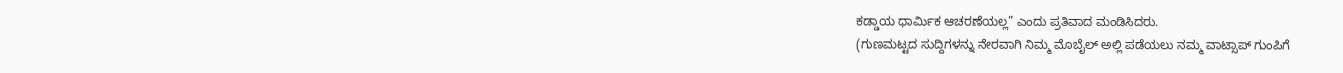ಕಡ್ಡಾಯ ಧಾರ್ಮಿಕ ಆಚರಣೆಯಲ್ಲ” ಎಂದು ಪ್ರತಿವಾದ ಮಂಡಿಸಿದರು.
(ಗುಣಮಟ್ಟದ ಸುದ್ದಿಗಳನ್ನು ನೇರವಾಗಿ ನಿಮ್ಮ ಮೊಬೈಲ್ ಅಲ್ಲಿ ಪಡೆಯಲು ನಮ್ಮ ವಾಟ್ಸಾಪ್ ಗುಂಪಿಗೆ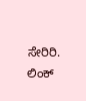ಸೇರಿರಿ. ಲಿಂಕ್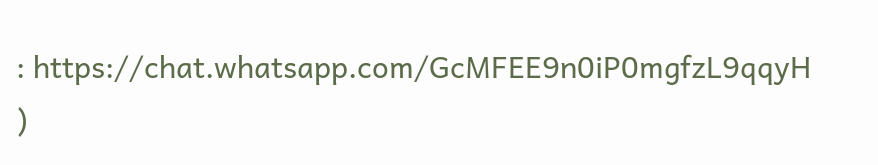: https://chat.whatsapp.com/GcMFEE9n0iP0mgfzL9qqyH )